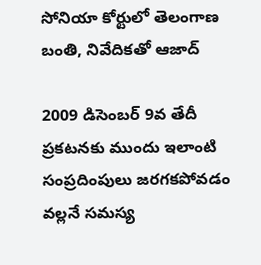సోనియా కోర్టులో తెలంగాణ బంతి, నివేదికతో ఆజాద్

2009 డిసెంబర్ 9వ తేదీ ప్రకటనకు ముందు ఇలాంటి సంప్రదింపులు జరగకపోవడం వల్లనే సమస్య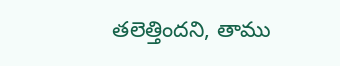తలెత్తిందని, తాము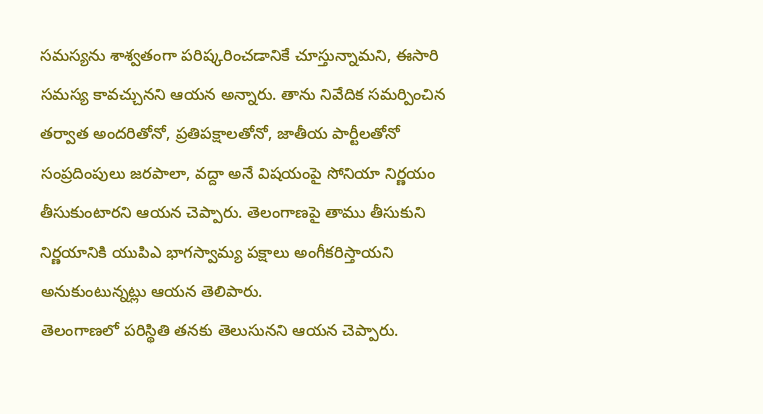సమస్యను శాశ్వతంగా పరిష్కరించడానికే చూస్తున్నామని, ఈసారి సమస్య కావచ్చునని ఆయన అన్నారు. తాను నివేదిక సమర్పించిన తర్వాత అందరితోనో, ప్రతిపక్షాలతోనో, జాతీయ పార్టీలతోనో సంప్రదింపులు జరపాలా, వద్దా అనే విషయంపై సోనియా నిర్ణయం తీసుకుంటారని ఆయన చెప్పారు. తెలంగాణపై తాము తీసుకుని నిర్ణయానికి యుపిఎ భాగస్వామ్య పక్షాలు అంగీకరిస్తాయని అనుకుంటున్నట్లు ఆయన తెలిపారు.
తెలంగాణలో పరిస్థితి తనకు తెలుసునని ఆయన చెప్పారు.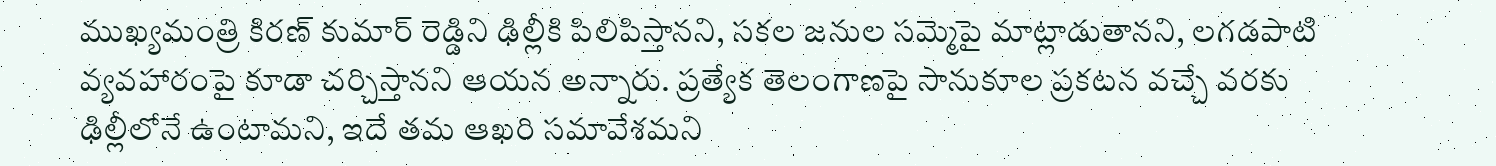ముఖ్యమంత్రి కిరణ్ కుమార్ రెడ్డిని ఢిల్లీకి పిలిపిస్తానని, సకల జనుల సమ్మెపై మాట్లాడుతానని, లగడపాటి వ్యవహారంపై కూడా చర్చిస్తానని ఆయన అన్నారు. ప్రత్యేక తెలంగాణపై సానుకూల ప్రకటన వచ్చే వరకు ఢిల్లీలోనే ఉంటామని, ఇదే తమ ఆఖరి సమావేశమని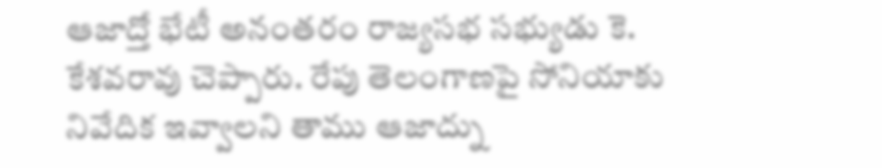ఆజాద్తో భేటీ అనంతరం రాజ్యసభ సభ్యుడు కె. కేశవరావు చెప్పారు. రేపు తెలంగాణపై సోనియాకు నివేదిక ఇవ్వాలని తాము ఆజాద్ను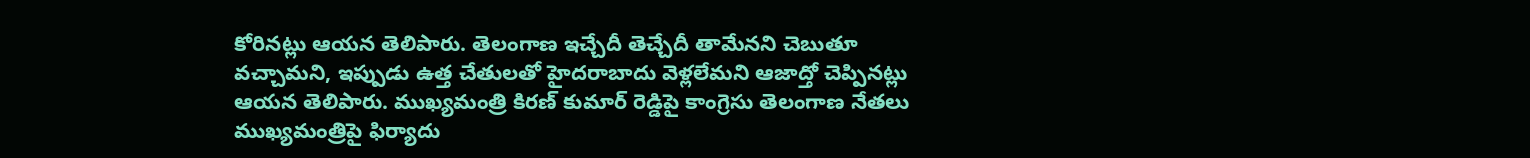కోరినట్లు ఆయన తెలిపారు. తెలంగాణ ఇచ్చేదీ తెచ్చేదీ తామేనని చెబుతూ వచ్చామని, ఇప్పుడు ఉత్త చేతులతో హైదరాబాదు వెళ్లలేమని ఆజాద్తో చెప్పినట్లు ఆయన తెలిపారు. ముఖ్యమంత్రి కిరణ్ కుమార్ రెడ్డిపై కాంగ్రెసు తెలంగాణ నేతలు ముఖ్యమంత్రిపై ఫిర్యాదు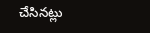చేసినట్లు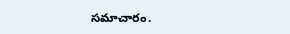సమాచారం.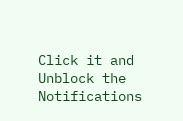Click it and Unblock the Notifications